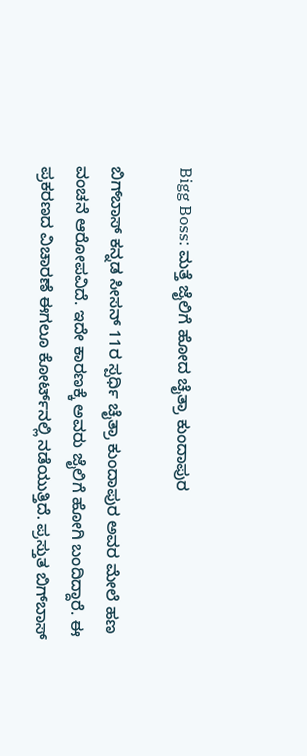Bigg Boss: ಮತ್ತೆ ಜೈಲಿಗೆ ಹೋದ ಚೈತ್ರಾ ಕುಂದಾಪುರ

ಬಿಗ್‌ಬಾಸ್‌ ಕನ್ನಡ ಸೀಸನ್ 11ರ ಸ್ಪರ್ಧಿ ಚೈತ್ರಾ ಕುಂದಾಪುರ ಅವರ ಮೇಲೆ ಹಣ ವಂಚನೆ ಆರೋಪವಿದೆ. ಇದೇ ಕಾರಣಕ್ಕೆ ಅವರು ಜೈಲಿಗೆ ಹೋಗಿ ಬಂದಿದ್ದಾರೆ. ಈ ಪ್ರಕರಣದ ವಿಚಾರಣೆ ಈಗಲೂ ಕೋರ್ಟ್‌ನಲ್ಲಿ ನಡೆಯುತ್ತಿದೆ. ಪ್ರಸ್ತುತ ಬಿಗ್‌ಬಾಸ್‌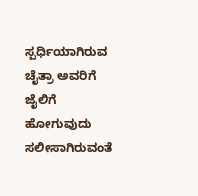ಸ್ಪರ್ಧಿಯಾಗಿರುವ ಚೈತ್ರಾ ಅವರಿಗೆ ಜೈಲಿಗೆ ಹೋಗುವುದು ಸಲೀಸಾಗಿರುವಂತೆ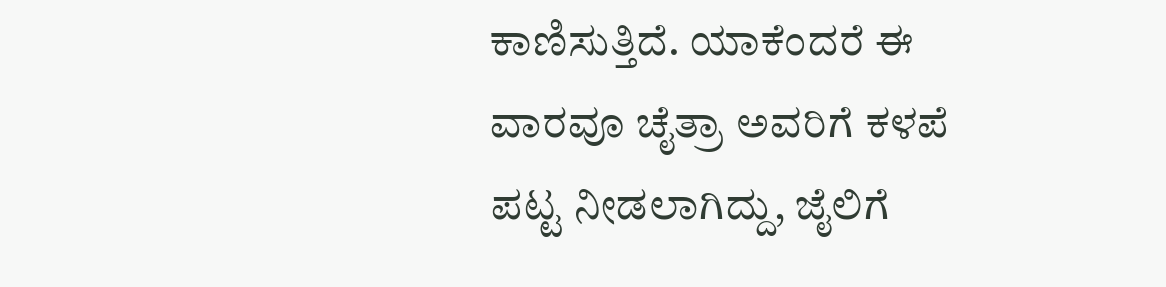ಕಾಣಿಸುತ್ತಿದೆ. ಯಾಕೆಂದರೆ ಈ ವಾರವೂ ಚೈತ್ರಾ ಅವರಿಗೆ ಕಳಪೆ ಪಟ್ಟ ನೀಡಲಾಗಿದ್ದು, ಜೈಲಿಗೆ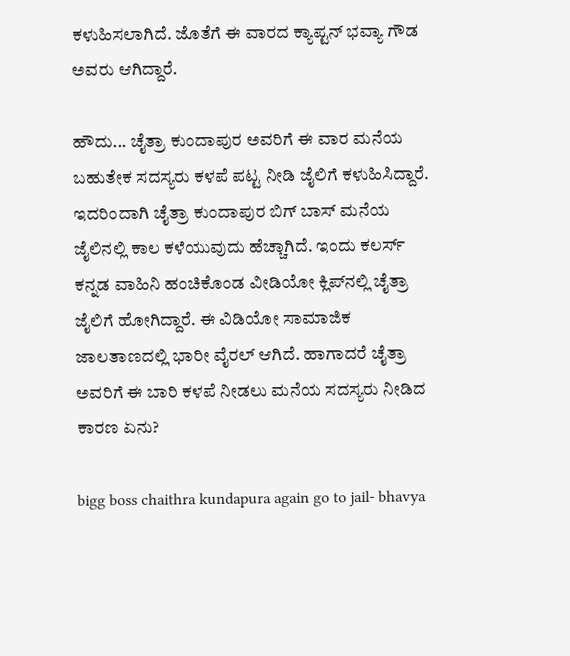ಕಳುಹಿಸಲಾಗಿದೆ. ಜೊತೆಗೆ ಈ ವಾರದ ಕ್ಯಾಪ್ಟನ್ ಭವ್ಯಾ ಗೌಡ ಅವರು ಆಗಿದ್ದಾರೆ.

ಹೌದು... ಚೈತ್ರಾ ಕುಂದಾಪುರ ಅವರಿಗೆ ಈ ವಾರ ಮನೆಯ ಬಹುತೇಕ ಸದಸ್ಯರು ಕಳಪೆ ಪಟ್ಟ ನೀಡಿ ಜೈಲಿಗೆ ಕಳುಹಿಸಿದ್ದಾರೆ. ಇದರಿಂದಾಗಿ ಚೈತ್ರಾ ಕುಂದಾಪುರ ಬಿಗ್ ಬಾಸ್ ಮನೆಯ ಜೈಲಿನಲ್ಲಿ ಕಾಲ ಕಳೆಯುವುದು ಹೆಚ್ಚಾಗಿದೆ. ಇಂದು ಕಲರ್ಸ್ ಕನ್ನಡ ವಾಹಿನಿ ಹಂಚಿಕೊಂಡ ವೀಡಿಯೋ ಕ್ಲಿಪ್‌ನಲ್ಲಿ ಚೈತ್ರಾ ಜೈಲಿಗೆ ಹೋಗಿದ್ದಾರೆ. ಈ ವಿಡಿಯೋ ಸಾಮಾಜಿಕ ಜಾಲತಾಣದಲ್ಲಿ ಭಾರೀ ವೈರಲ್ ಆಗಿದೆ. ಹಾಗಾದರೆ ಚೈತ್ರಾ ಅವರಿಗೆ ಈ ಬಾರಿ ಕಳಪೆ ನೀಡಲು ಮನೆಯ ಸದಸ್ಯರು ನೀಡಿದ ಕಾರಣ ಏನು?

bigg boss chaithra kundapura again go to jail- bhavya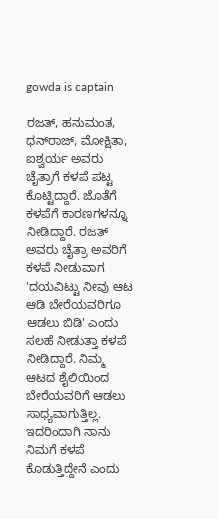gowda is captain

ರಜತ್, ಹನುಮಂತ, ಧನ್‌ರಾಜ್, ಮೋಕ್ಷಿತಾ, ಐಶ್ವರ್ಯ ಅವರು ಚೈತ್ರಾಗೆ ಕಳಪೆ ಪಟ್ಟ ಕೊಟ್ಟಿದ್ದಾರೆ. ಜೊತೆಗೆ ಕಳಪೆಗೆ ಕಾರಣಗಳನ್ನೂ ನೀಡಿದ್ದಾರೆ. ರಜತ್ ಅವರು ಚೈತ್ರಾ ಅವರಿಗೆ ಕಳಪೆ ನೀಡುವಾಗ 'ದಯವಿಟ್ಟು ನೀವು ಆಟ ಆಡಿ ಬೇರೆಯವರಿಗೂ ಆಡಲು ಬಿಡಿ' ಎಂದು ಸಲಹೆ ನೀಡುತ್ತಾ ಕಳಪೆ ನೀಡಿದ್ದಾರೆ. ನಿಮ್ಮ ಆಟದ ಶೈಲಿಯಿಂದ ಬೇರೆಯವರಿಗೆ ಆಡಲು ಸಾಧ್ಯವಾಗುತ್ತಿಲ್ಲ. ಇದರಿಂದಾಗಿ ನಾನು ನಿಮಗೆ ಕಳಪೆ ಕೊಡುತ್ತಿದ್ದೇನೆ ಎಂದು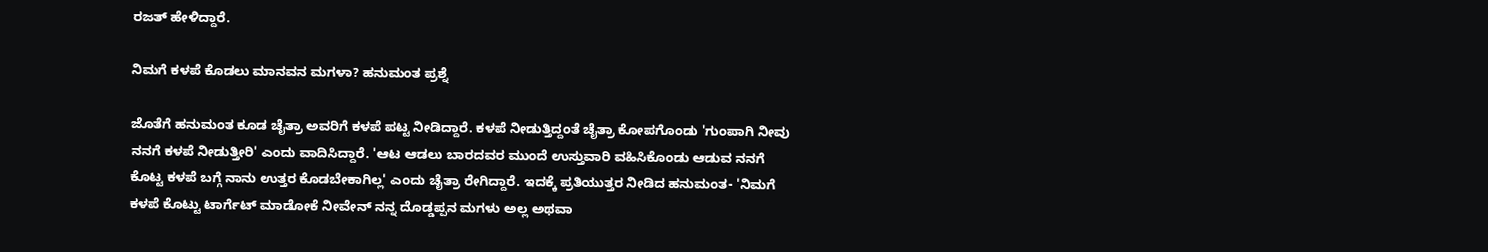ರಜತ್ ಹೇಳಿದ್ದಾರೆ.

ನಿಮಗೆ ಕಳಪೆ ಕೊಡಲು ಮಾನವನ ಮಗಳಾ? ಹನುಮಂತ ಪ್ರಶ್ನೆ

ಜೊತೆಗೆ ಹನುಮಂತ ಕೂಡ ಚೈತ್ರಾ ಅವರಿಗೆ ಕಳಪೆ ಪಟ್ಟ ನೀಡಿದ್ದಾರೆ. ಕಳಪೆ ನೀಡುತ್ತಿದ್ದಂತೆ ಚೈತ್ರಾ ಕೋಪಗೊಂಡು 'ಗುಂಪಾಗಿ ನೀವು ನನಗೆ ಕಳಪೆ ನೀಡುತ್ತೀರಿ' ಎಂದು ವಾದಿಸಿದ್ದಾರೆ. 'ಆಟ ಆಡಲು ಬಾರದವರ ಮುಂದೆ ಉಸ್ತುವಾರಿ ವಹಿಸಿಕೊಂಡು ಆಡುವ ನನಗೆ ಕೊಟ್ಟ ಕಳಪೆ ಬಗ್ಗೆ ನಾನು ಉತ್ತರ ಕೊಡಬೇಕಾಗಿಲ್ಲ' ಎಂದು ಚೈತ್ರಾ ರೇಗಿದ್ದಾರೆ. ಇದಕ್ಕೆ ಪ್ರತಿಯುತ್ತರ ನೀಡಿದ ಹನುಮಂತ- 'ನಿಮಗೆ ಕಳಪೆ ಕೊಟ್ಟು ಟಾರ್ಗೆಟ್ ಮಾಡೋಕೆ ನೀವೇನ್ ನನ್ನ ದೊಡ್ಡಪ್ಪನ ಮಗಳು ಅಲ್ಲ ಅಥವಾ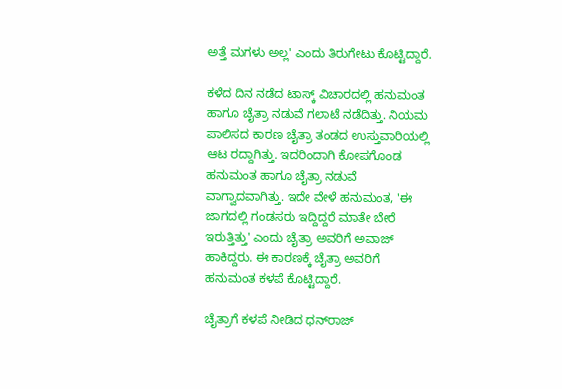ಅತ್ತೆ ಮಗಳು ಅಲ್ಲ' ಎಂದು ತಿರುಗೇಟು ಕೊಟ್ಟಿದ್ದಾರೆ.

ಕಳೆದ ದಿನ ನಡೆದ ಟಾಸ್ಕ್‌ ವಿಚಾರದಲ್ಲಿ ಹನುಮಂತ ಹಾಗೂ ಚೈತ್ರಾ ನಡುವೆ ಗಲಾಟೆ ನಡೆದಿತ್ತು. ನಿಯಮ ಪಾಲಿಸದ ಕಾರಣ ಚೈತ್ರಾ ತಂಡದ ಉಸ್ತುವಾರಿಯಲ್ಲಿ ಆಟ ರದ್ದಾಗಿತ್ತು. ಇದರಿಂದಾಗಿ ಕೋಪಗೊಂಡ ಹನುಮಂತ ಹಾಗೂ ಚೈತ್ರಾ ನಡುವೆ ವಾಗ್ವಾದವಾಗಿತ್ತು. ಇದೇ ವೇಳೆ ಹನುಮಂತ, 'ಈ ಜಾಗದಲ್ಲಿ ಗಂಡಸರು ಇದ್ದಿದ್ದರೆ ಮಾತೇ ಬೇರೆ ಇರುತ್ತಿತ್ತು' ಎಂದು ಚೈತ್ರಾ ಅವರಿಗೆ ಅವಾಜ್ ಹಾಕಿದ್ದರು. ಈ ಕಾರಣಕ್ಕೆ ಚೈತ್ರಾ ಅವರಿಗೆ ಹನುಮಂತ ಕಳಪೆ ಕೊಟ್ಟಿದ್ದಾರೆ.

ಚೈತ್ರಾಗೆ ಕಳಪೆ ನೀಡಿದ ಧನ್‌ರಾಜ್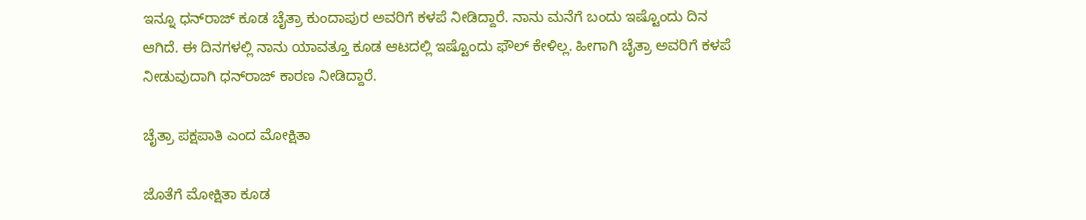ಇನ್ನೂ ಧನ್‌ರಾಜ್‌ ಕೂಡ ಚೈತ್ರಾ ಕುಂದಾಪುರ ಅವರಿಗೆ ಕಳಪೆ ನೀಡಿದ್ದಾರೆ. ನಾನು ಮನೆಗೆ ಬಂದು ಇಷ್ಟೊಂದು ದಿನ ಆಗಿದೆ. ಈ ದಿನಗಳಲ್ಲಿ ನಾನು ಯಾವತ್ತೂ ಕೂಡ ಆಟದಲ್ಲಿ ಇಷ್ಟೊಂದು ಫೌಲ್ ಕೇಳಿಲ್ಲ. ಹೀಗಾಗಿ ಚೈತ್ರಾ ಅವರಿಗೆ ಕಳಪೆ ನೀಡುವುದಾಗಿ ಧನ್‌ರಾಜ್ ಕಾರಣ ನೀಡಿದ್ದಾರೆ.

ಚೈತ್ರಾ ಪಕ್ಷಪಾತಿ ಎಂದ ಮೋಕ್ಷಿತಾ

ಜೊತೆಗೆ ಮೋಕ್ಷಿತಾ ಕೂಡ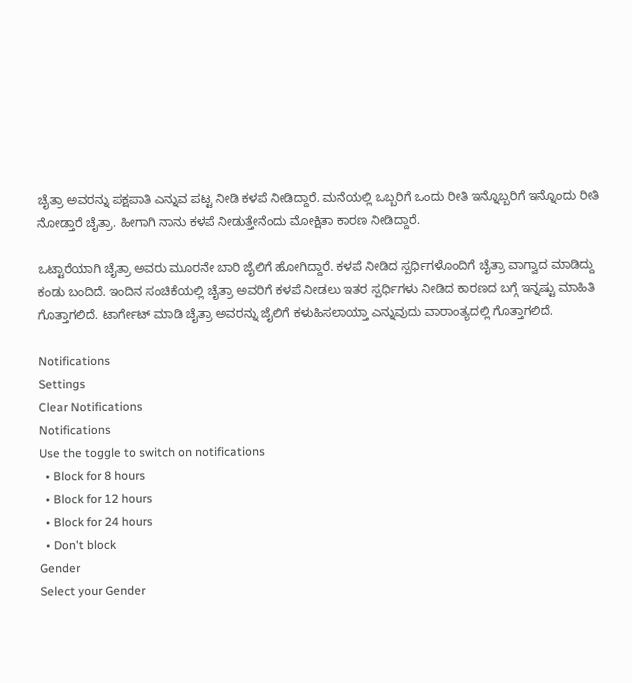ಚೈತ್ರಾ ಅವರನ್ನು ಪಕ್ಷಪಾತಿ ಎನ್ನುವ ಪಟ್ಟ ನೀಡಿ ಕಳಪೆ ನೀಡಿದ್ದಾರೆ. ಮನೆಯಲ್ಲಿ ಒಬ್ಬರಿಗೆ ಒಂದು ರೀತಿ ಇನ್ನೊಬ್ಬರಿಗೆ ಇನ್ನೊಂದು ರೀತಿ ನೋಡ್ತಾರೆ ಚೈತ್ರಾ. ಹೀಗಾಗಿ ನಾನು ಕಳಪೆ ನೀಡುತ್ತೇನೆಂದು ಮೋಕ್ಷಿತಾ ಕಾರಣ ನೀಡಿದ್ದಾರೆ.

ಒಟ್ಟಾರೆಯಾಗಿ ಚೈತ್ರಾ ಅವರು ಮೂರನೇ ಬಾರಿ ಜೈಲಿಗೆ ಹೋಗಿದ್ದಾರೆ. ಕಳಪೆ ನೀಡಿದ ಸ್ಪರ್ಧಿಗಳೊಂದಿಗೆ ಚೈತ್ರಾ ವಾಗ್ವಾದ ಮಾಡಿದ್ದು ಕಂಡು ಬಂದಿದೆ. ಇಂದಿನ ಸಂಚಿಕೆಯಲ್ಲಿ ಚೈತ್ರಾ ಅವರಿಗೆ ಕಳಪೆ ನೀಡಲು ಇತರ ಸ್ಪರ್ಧಿಗಳು ನೀಡಿದ ಕಾರಣದ ಬಗ್ಗೆ ಇನ್ನಷ್ಟು ಮಾಹಿತಿ ಗೊತ್ತಾಗಲಿದೆ. ಟಾರ್ಗೇಟ್ ಮಾಡಿ ಚೈತ್ರಾ ಅವರನ್ನು ಜೈಲಿಗೆ ಕಳುಹಿಸಲಾಯ್ತಾ ಎನ್ನುವುದು ವಾರಾಂತ್ಯದಲ್ಲಿ ಗೊತ್ತಾಗಲಿದೆ.

Notifications
Settings
Clear Notifications
Notifications
Use the toggle to switch on notifications
  • Block for 8 hours
  • Block for 12 hours
  • Block for 24 hours
  • Don't block
Gender
Select your Gender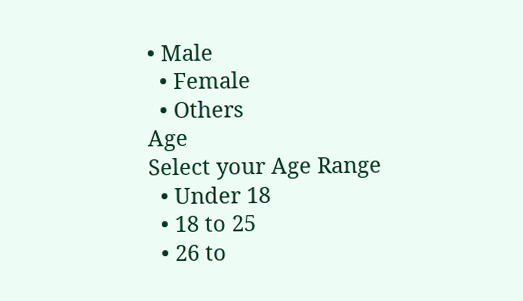• Male
  • Female
  • Others
Age
Select your Age Range
  • Under 18
  • 18 to 25
  • 26 to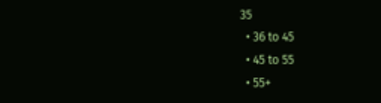35
  • 36 to 45
  • 45 to 55
  • 55+